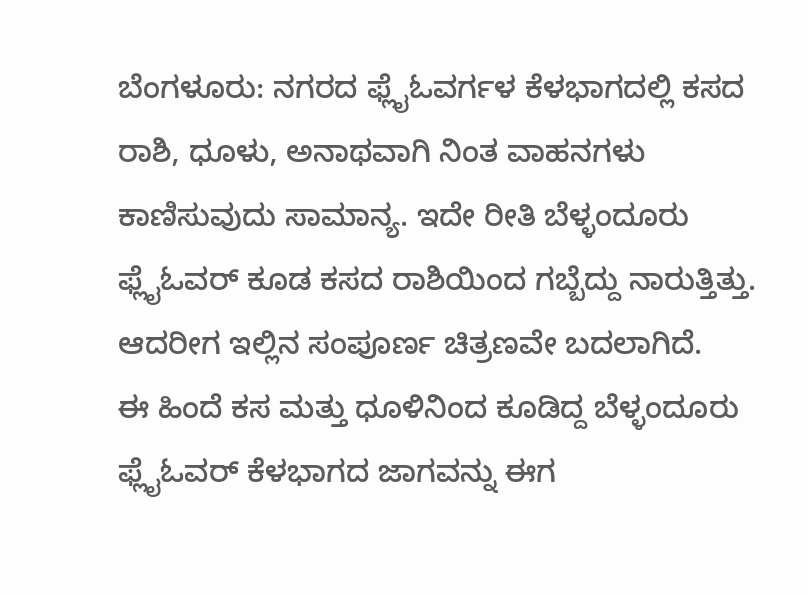ಬೆಂಗಳೂರು: ನಗರದ ಫ್ಲೈಓವರ್ಗಳ ಕೆಳಭಾಗದಲ್ಲಿ ಕಸದ ರಾಶಿ, ಧೂಳು, ಅನಾಥವಾಗಿ ನಿಂತ ವಾಹನಗಳು ಕಾಣಿಸುವುದು ಸಾಮಾನ್ಯ. ಇದೇ ರೀತಿ ಬೆಳ್ಳಂದೂರು ಫ್ಲೈಓವರ್ ಕೂಡ ಕಸದ ರಾಶಿಯಿಂದ ಗಬ್ಬೆದ್ದು ನಾರುತ್ತಿತ್ತು. ಆದರೀಗ ಇಲ್ಲಿನ ಸಂಪೂರ್ಣ ಚಿತ್ರಣವೇ ಬದಲಾಗಿದೆ.
ಈ ಹಿಂದೆ ಕಸ ಮತ್ತು ಧೂಳಿನಿಂದ ಕೂಡಿದ್ದ ಬೆಳ್ಳಂದೂರು ಫ್ಲೈಓವರ್ ಕೆಳಭಾಗದ ಜಾಗವನ್ನು ಈಗ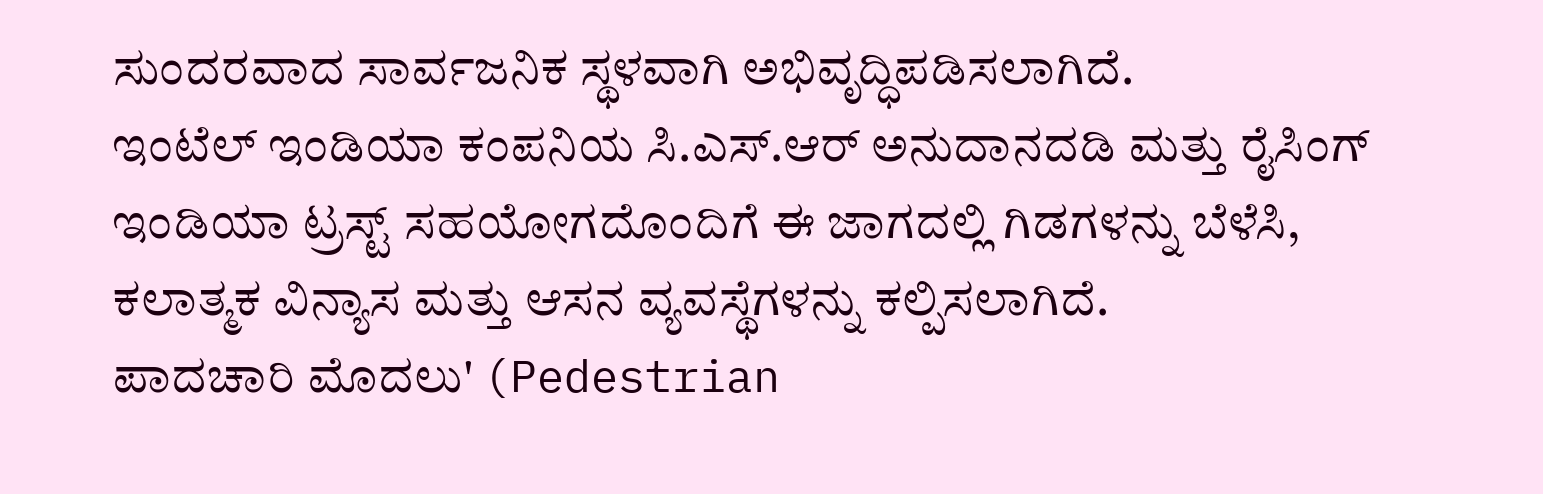ಸುಂದರವಾದ ಸಾರ್ವಜನಿಕ ಸ್ಥಳವಾಗಿ ಅಭಿವೃದ್ಧಿಪಡಿಸಲಾಗಿದೆ.
ಇಂಟೆಲ್ ಇಂಡಿಯಾ ಕಂಪನಿಯ ಸಿ.ಎಸ್.ಆರ್ ಅನುದಾನದಡಿ ಮತ್ತು ರೈಸಿಂಗ್ ಇಂಡಿಯಾ ಟ್ರಸ್ಟ್ ಸಹಯೋಗದೊಂದಿಗೆ ಈ ಜಾಗದಲ್ಲಿ ಗಿಡಗಳನ್ನು ಬೆಳೆಸಿ, ಕಲಾತ್ಮಕ ವಿನ್ಯಾಸ ಮತ್ತು ಆಸನ ವ್ಯವಸ್ಥೆಗಳನ್ನು ಕಲ್ಪಿಸಲಾಗಿದೆ.
ಪಾದಚಾರಿ ಮೊದಲು' (Pedestrian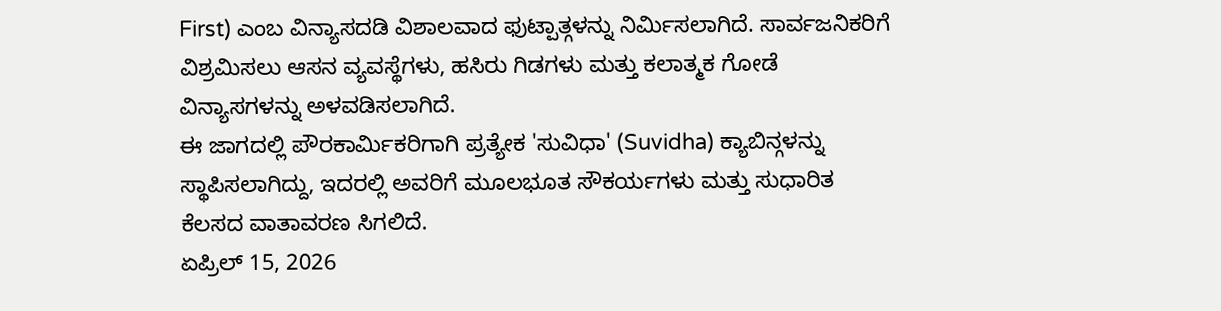First) ಎಂಬ ವಿನ್ಯಾಸದಡಿ ವಿಶಾಲವಾದ ಫುಟ್ಪಾತ್ಗಳನ್ನು ನಿರ್ಮಿಸಲಾಗಿದೆ. ಸಾರ್ವಜನಿಕರಿಗೆ ವಿಶ್ರಮಿಸಲು ಆಸನ ವ್ಯವಸ್ಥೆಗಳು, ಹಸಿರು ಗಿಡಗಳು ಮತ್ತು ಕಲಾತ್ಮಕ ಗೋಡೆ ವಿನ್ಯಾಸಗಳನ್ನು ಅಳವಡಿಸಲಾಗಿದೆ.
ಈ ಜಾಗದಲ್ಲಿ ಪೌರಕಾರ್ಮಿಕರಿಗಾಗಿ ಪ್ರತ್ಯೇಕ 'ಸುವಿಧಾ' (Suvidha) ಕ್ಯಾಬಿನ್ಗಳನ್ನು ಸ್ಥಾಪಿಸಲಾಗಿದ್ದು, ಇದರಲ್ಲಿ ಅವರಿಗೆ ಮೂಲಭೂತ ಸೌಕರ್ಯಗಳು ಮತ್ತು ಸುಧಾರಿತ ಕೆಲಸದ ವಾತಾವರಣ ಸಿಗಲಿದೆ.
ಏಪ್ರಿಲ್ 15, 2026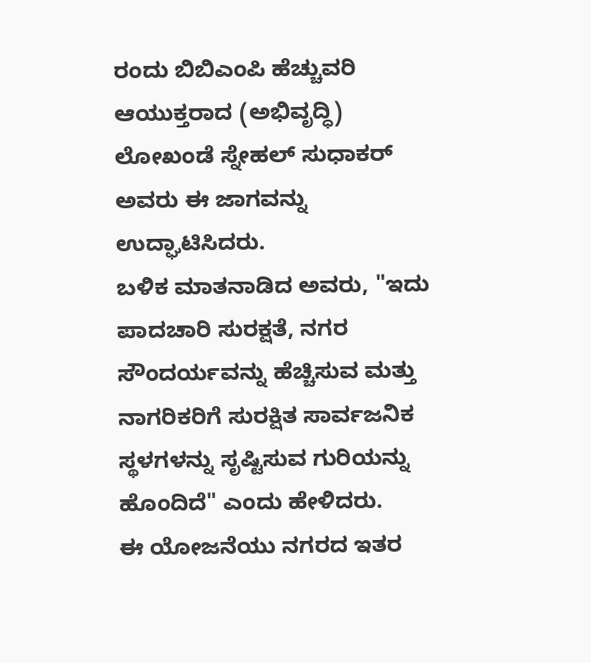ರಂದು ಬಿಬಿಎಂಪಿ ಹೆಚ್ಚುವರಿ ಆಯುಕ್ತರಾದ (ಅಭಿವೃದ್ಧಿ) ಲೋಖಂಡೆ ಸ್ನೇಹಲ್ ಸುಧಾಕರ್ ಅವರು ಈ ಜಾಗವನ್ನು ಉದ್ಘಾಟಿಸಿದರು.
ಬಳಿಕ ಮಾತನಾಡಿದ ಅವರು, "ಇದು ಪಾದಚಾರಿ ಸುರಕ್ಷತೆ, ನಗರ ಸೌಂದರ್ಯವನ್ನು ಹೆಚ್ಚಿಸುವ ಮತ್ತು ನಾಗರಿಕರಿಗೆ ಸುರಕ್ಷಿತ ಸಾರ್ವಜನಿಕ ಸ್ಥಳಗಳನ್ನು ಸೃಷ್ಟಿಸುವ ಗುರಿಯನ್ನು ಹೊಂದಿದೆ" ಎಂದು ಹೇಳಿದರು.
ಈ ಯೋಜನೆಯು ನಗರದ ಇತರ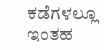ಕಡೆಗಳಲ್ಲೂ ಇಂತಹ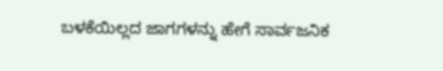ಬಳಕೆಯಿಲ್ಲದ ಜಾಗಗಳನ್ನು ಹೇಗೆ ಸಾರ್ವಜನಿಕ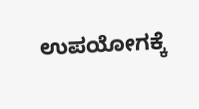ಉಪಯೋಗಕ್ಕೆ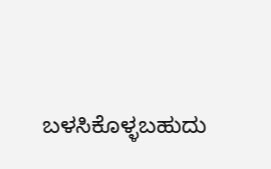ಬಳಸಿಕೊಳ್ಳಬಹುದು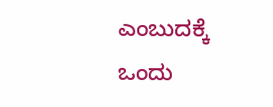ಎಂಬುದಕ್ಕೆ ಒಂದು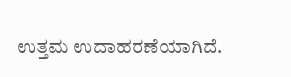ಉತ್ತಮ ಉದಾಹರಣೆಯಾಗಿದೆ.